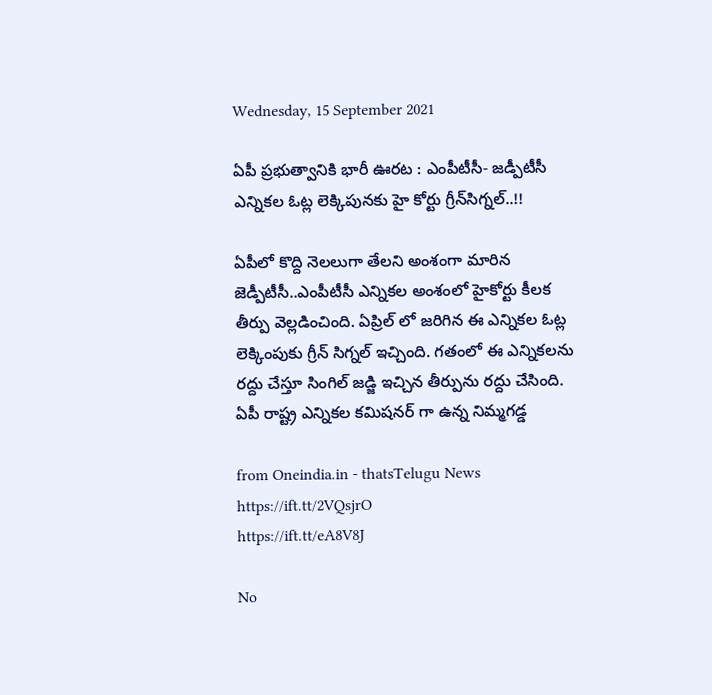Wednesday, 15 September 2021

ఏపీ ప్రభుత్వానికి భారీ ఊరట : ఎంపీటీసీ- జడ్పీటీసీ ఎన్నికల ఓట్ల లెక్కిపునకు హై కోర్టు గ్రీన్‌సిగ్నల్..!!

ఏపీలో కొద్ది నెలలుగా తేలని అంశంగా మారిన జెడ్పీటీసీ..ఎంపీటీసీ ఎన్నికల అంశంలో హైకోర్టు కీలక తీర్పు వెల్లడించింది. ఏప్రిల్ లో జరిగిన ఈ ఎన్నికల ఓట్ల లెక్కింపుకు గ్రీన్ సిగ్నల్ ఇచ్చింది. గతంలో ఈ ఎన్నికలను రద్దు చేస్తూ సింగిల్ జడ్జి ఇచ్చిన తీర్పును రద్దు చేసింది. ఏపీ రాష్ట్ర ఎన్నికల కమిషనర్ గా ఉన్న నిమ్మగడ్డ

from Oneindia.in - thatsTelugu News https://ift.tt/2VQsjrO
https://ift.tt/eA8V8J

No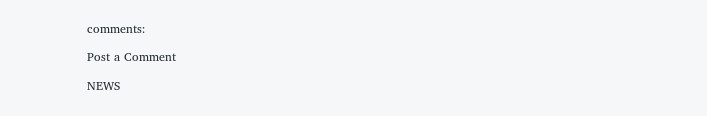comments:

Post a Comment

NEWS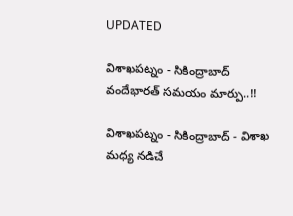UPDATED

విశాఖపట్నం - సికింద్రాబాద్ వందేభారత్ సమయం మార్పు..!!

విశాఖపట్నం - సికింద్రాబాద్ - విశాఖ మధ్య నడిచే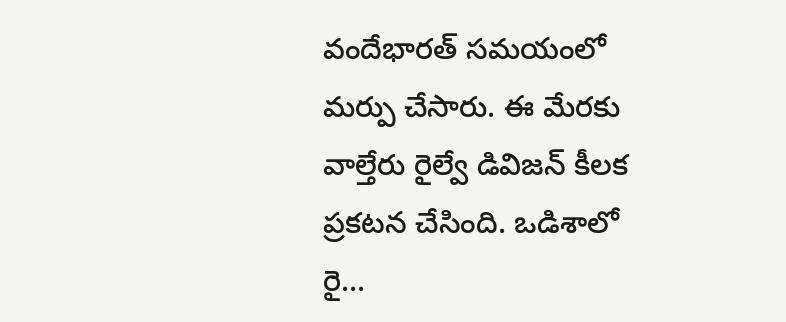వందేభారత్ సమయంలో మర్పు చేసారు. ఈ మేరకు వాల్తేరు రైల్వే డివిజన్ కీలక ప్రకటన చేసింది. ఒడిశాలో రై...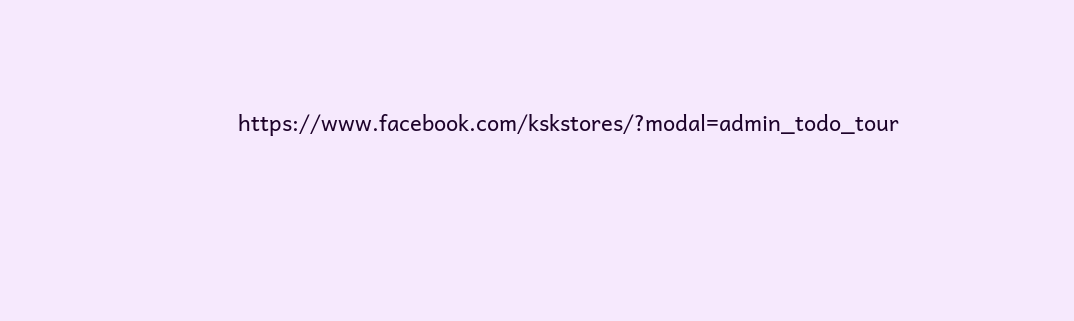https://www.facebook.com/kskstores/?modal=admin_todo_tour